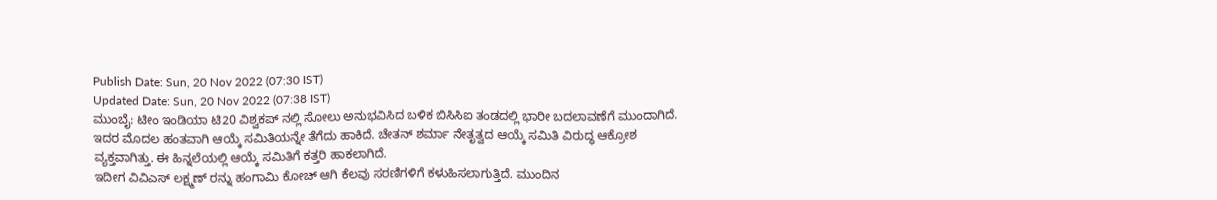Publish Date: Sun, 20 Nov 2022 (07:30 IST)
Updated Date: Sun, 20 Nov 2022 (07:38 IST)
ಮುಂಬೈ: ಟೀಂ ಇಂಡಿಯಾ ಟಿ20 ವಿಶ್ವಕಪ್ ನಲ್ಲಿ ಸೋಲು ಅನುಭವಿಸಿದ ಬಳಿಕ ಬಿಸಿಸಿಐ ತಂಡದಲ್ಲಿ ಭಾರೀ ಬದಲಾವಣೆಗೆ ಮುಂದಾಗಿದೆ.
ಇದರ ಮೊದಲ ಹಂತವಾಗಿ ಆಯ್ಕೆ ಸಮಿತಿಯನ್ನೇ ತೆಗೆದು ಹಾಕಿದೆ. ಚೇತನ್ ಶರ್ಮಾ ನೇತೃತ್ವದ ಆಯ್ಕೆ ಸಮಿತಿ ವಿರುದ್ಧ ಆಕ್ರೋಶ ವ್ಯಕ್ತವಾಗಿತ್ತು. ಈ ಹಿನ್ನಲೆಯಲ್ಲಿ ಆಯ್ಕೆ ಸಮಿತಿಗೆ ಕತ್ತರಿ ಹಾಕಲಾಗಿದೆ.
ಇದೀಗ ವಿವಿಎಸ್ ಲಕ್ಷ್ಮಣ್ ರನ್ನು ಹಂಗಾಮಿ ಕೋಚ್ ಆಗಿ ಕೆಲವು ಸರಣಿಗಳಿಗೆ ಕಳುಹಿಸಲಾಗುತ್ತಿದೆ. ಮುಂದಿನ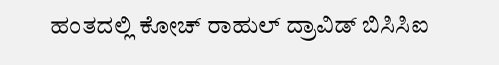ಹಂತದಲ್ಲಿ ಕೋಚ್ ರಾಹುಲ್ ದ್ರಾವಿಡ್ ಬಿಸಿಸಿಐ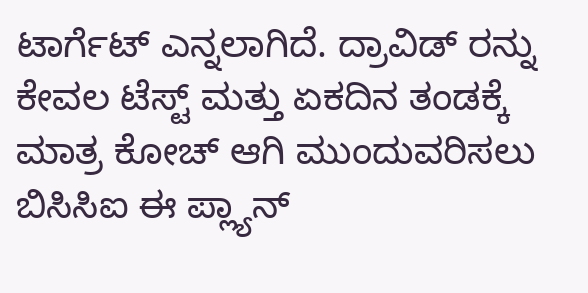ಟಾರ್ಗೆಟ್ ಎನ್ನಲಾಗಿದೆ. ದ್ರಾವಿಡ್ ರನ್ನು ಕೇವಲ ಟೆಸ್ಟ್ ಮತ್ತು ಏಕದಿನ ತಂಡಕ್ಕೆ ಮಾತ್ರ ಕೋಚ್ ಆಗಿ ಮುಂದುವರಿಸಲು ಬಿಸಿಸಿಐ ಈ ಪ್ಲ್ಯಾನ್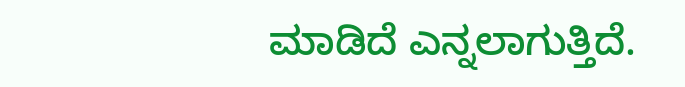ಮಾಡಿದೆ ಎನ್ನಲಾಗುತ್ತಿದೆ.